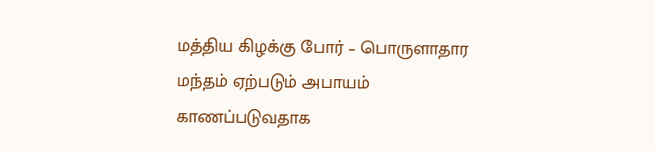மத்திய கிழக்கு போர் – பொருளாதார மந்தம் ஏற்படும் அபாயம் காணப்படுவதாக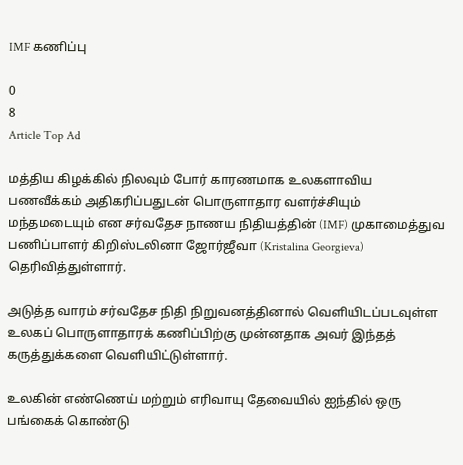IMF கணிப்பு

0
8
Article Top Ad

மத்திய கிழக்கில் நிலவும் போர் காரணமாக உலகளாவிய பணவீக்கம் அதிகரிப்பதுடன் பொருளாதார வளர்ச்சியும் மந்தமடையும் என சர்வதேச நாணய நிதியத்தின் (IMF) முகாமைத்துவ பணிப்பாளர் கிறிஸ்டலினா ஜோர்ஜீவா (Kristalina Georgieva) தெரிவித்துள்ளார்.

அடுத்த வாரம் சர்வதேச நிதி நிறுவனத்தினால் வெளியிடப்படவுள்ள உலகப் பொருளாதாரக் கணிப்பிற்கு முன்னதாக அவர் இந்தத் கருத்துக்களை வெளியிட்டுள்ளார்.

உலகின் எண்ணெய் மற்றும் எரிவாயு தேவையில் ஐந்தில் ஒரு பங்கைக் கொண்டு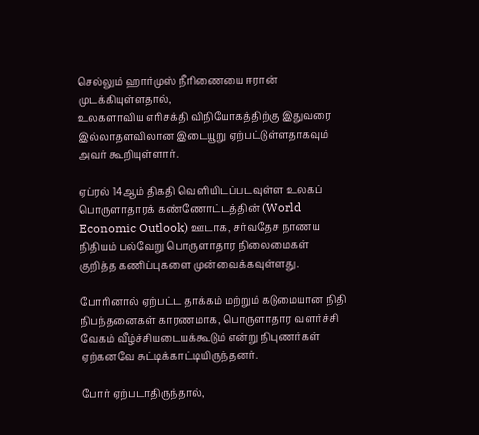செல்லும் ஹார்முஸ் நீரிணையை ஈரான் முடக்கியுள்ளதால்,
உலகளாவிய எரிசக்தி விநியோகத்திற்கு இதுவரை இல்லாதளவிலான இடையூறு ஏற்பட்டுள்ளதாகவும் அவர் கூறியுள்ளார்.

ஏப்ரல் 14ஆம் திகதி வெளியிடப்படவுள்ள உலகப் பொருளாதாரக் கண்ணோட்டத்தின் (World Economic Outlook) ஊடாக, சர்வதேச நாணய நிதியம் பல்வேறு பொருளாதார நிலைமைகள் குறித்த கணிப்புகளை முன்வைக்கவுள்ளது.

போரினால் ஏற்பட்ட தாக்கம் மற்றும் கடுமையான நிதி நிபந்தனைகள் காரணமாக, பொருளாதார வளர்ச்சி வேகம் வீழ்ச்சியடையக்கூடும் என்று நிபுணர்கள் ஏற்கனவே சுட்டிக்காட்டியிருந்தனர்.

போர் ஏற்படாதிருந்தால்,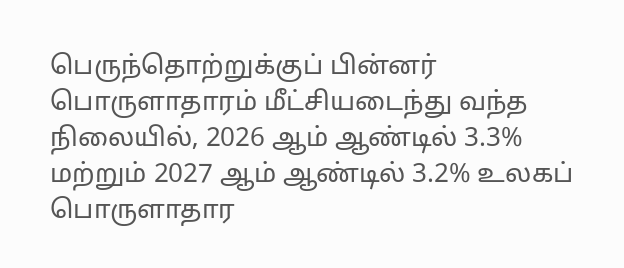பெருந்தொற்றுக்குப் பின்னர் பொருளாதாரம் மீட்சியடைந்து வந்த நிலையில், 2026 ஆம் ஆண்டில் 3.3% மற்றும் 2027 ஆம் ஆண்டில் 3.2% உலகப் பொருளாதார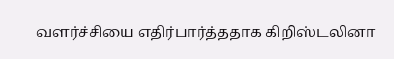வளர்ச்சியை எதிர்பார்த்ததாக கிறிஸ்டலினா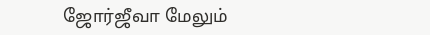ஜோர்ஜீவா மேலும்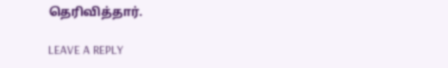தெரிவித்தார்.

LEAVE A REPLY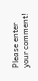Please enter your comment!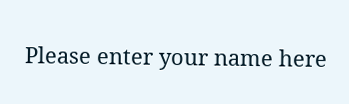Please enter your name here